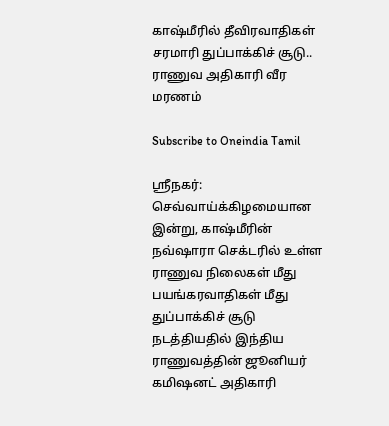காஷ்மீரில் தீவிரவாதிகள் சரமாரி துப்பாக்கிச் சூடு.. ராணுவ அதிகாரி வீர மரணம்

Subscribe to Oneindia Tamil

ஸ்ரீநகர்: செவ்வாய்க்கிழமையான இன்று, காஷ்மீரின் நவ்ஷாரா செக்டரில் உள்ள ராணுவ நிலைகள் மீது பயங்கரவாதிகள் மீது துப்பாக்கிச் சூடு நடத்தியதில் இந்திய ராணுவத்தின் ஜூனியர் கமிஷனட் அதிகாரி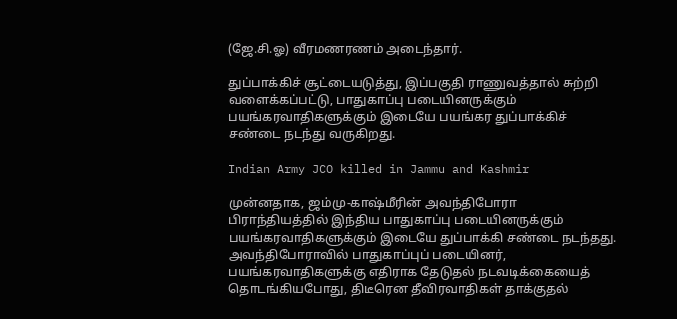(ஜே.சி.ஓ) வீரமணரணம் அடைந்தார்.

துப்பாக்கிச் சூட்டையடுத்து, இப்பகுதி ராணுவத்தால் சுற்றி வளைக்கப்பட்டு, பாதுகாப்பு படையினருக்கும் பயங்கரவாதிகளுக்கும் இடையே பயங்கர துப்பாக்கிச் சண்டை நடந்து வருகிறது.

Indian Army JCO killed in Jammu and Kashmir

முன்னதாக, ஜம்மு-காஷ்மீரின் அவந்திபோரா பிராந்தியத்தில் இந்திய பாதுகாப்பு படையினருக்கும் பயங்கரவாதிகளுக்கும் இடையே துப்பாக்கி சண்டை நடந்தது. அவந்திபோராவில் பாதுகாப்புப் படையினர், பயங்கரவாதிகளுக்கு எதிராக தேடுதல் நடவடிக்கையைத் தொடங்கியபோது, திடீரென தீவிரவாதிகள் தாக்குதல்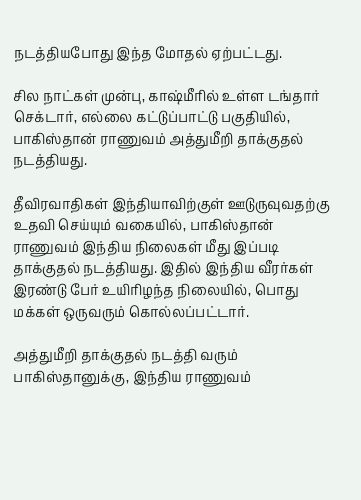நடத்தியபோது இந்த மோதல் ஏற்பட்டது.

சில நாட்கள் முன்பு, காஷ்மீரில் உள்ள டங்தார் செக்டார், எல்லை கட்டுப்பாட்டு பகுதியில், பாகிஸ்தான் ராணுவம் அத்துமீறி தாக்குதல் நடத்தியது.

தீவிரவாதிகள் இந்தியாவிற்குள் ஊடுருவுவதற்கு உதவி செய்யும் வகையில், பாகிஸ்தான் ராணுவம் இந்திய நிலைகள் மீது இப்படி தாக்குதல் நடத்தியது. இதில் இந்திய வீரர்கள் இரண்டு பேர் உயிரிழந்த நிலையில், பொது மக்கள் ஒருவரும் கொல்லப்பட்டார்.

அத்துமீறி தாக்குதல் நடத்தி வரும் பாகிஸ்தானுக்கு, இந்திய ராணுவம்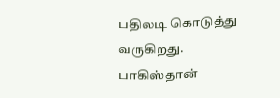பதிலடி கொடுத்து வருகிறது. பாகிஸ்தான்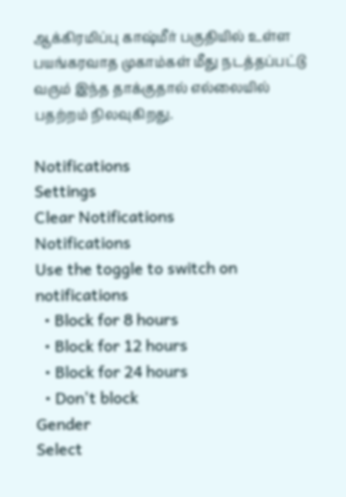ஆக்கிரமிப்பு காஷ்மீர் பகுதியில் உள்ள பயங்கரவாத முகாம்கள் மீது நடத்தப்பட்டு வரும் இந்த தாக்குதால் எல்லையில் பதற்றம் நிலவுகிறது.

Notifications
Settings
Clear Notifications
Notifications
Use the toggle to switch on notifications
  • Block for 8 hours
  • Block for 12 hours
  • Block for 24 hours
  • Don't block
Gender
Select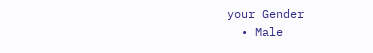your Gender
  • Male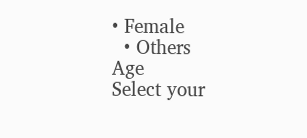• Female
  • Others
Age
Select your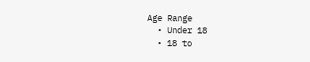Age Range
  • Under 18
  • 18 to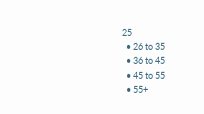25
  • 26 to 35
  • 36 to 45
  • 45 to 55
  • 55+